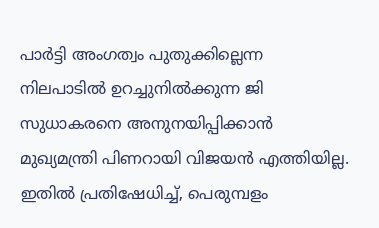പാർട്ടി അംഗത്വം പുതുക്കില്ലെന്ന നിലപാടിൽ ഉറച്ചുനിൽക്കുന്ന ജി സുധാകരനെ അനുനയിപ്പിക്കാൻ മുഖ്യമന്ത്രി പിണറായി വിജയൻ എത്തിയില്ല. ഇതിൽ പ്രതിഷേധിച്ച്, പെരുമ്പളം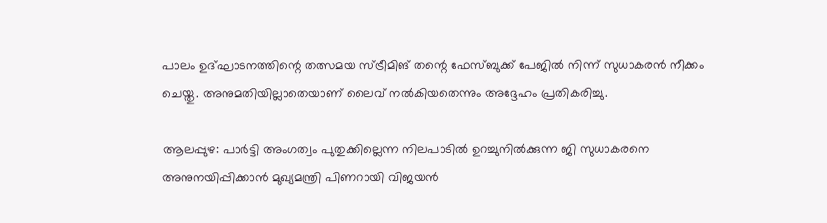പാലം ഉദ്ഘാടനത്തിന്റെ തത്സമയ സ്ട്രീമിങ് തന്റെ ഫേസ്ബുക്ക് പേജിൽ നിന്ന് സുധാകരൻ നീക്കം ചെയ്തു. അനുമതിയില്ലാതെയാണ് ലൈവ് നൽകിയതെന്നും അദ്ദേഹം പ്രതികരിച്ചു.

ആലപ്പുഴ: പാർട്ടി അംഗത്വം പുതുക്കില്ലെന്ന നിലപാടിൽ ഉറച്ചുനിൽക്കുന്ന ജി സുധാകരനെ അനുനയിപ്പിക്കാൻ മുഖ്യമന്ത്രി പിണറായി വിജയൻ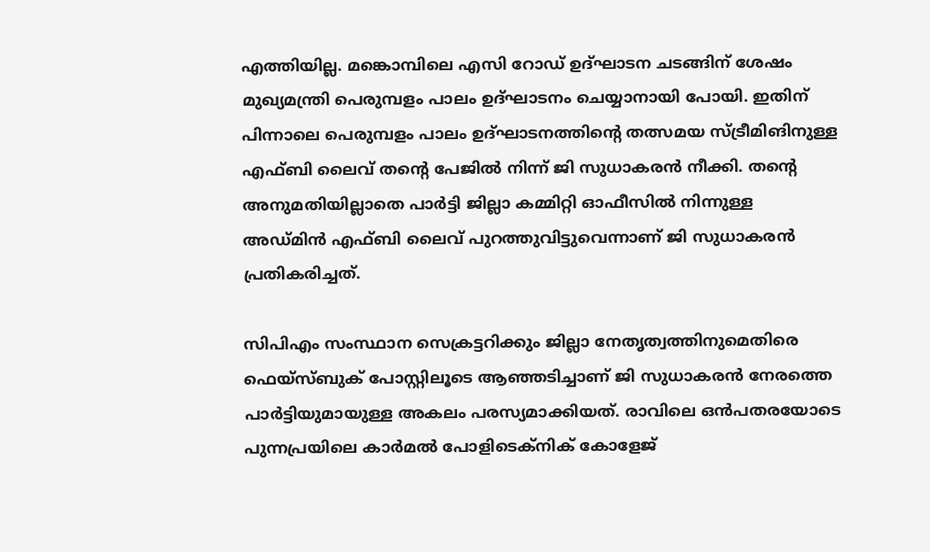എത്തിയില്ല. മങ്കൊമ്പിലെ എസി റോഡ് ഉദ്ഘാടന ചടങ്ങിന് ശേഷം മുഖ്യമന്ത്രി പെരുമ്പളം പാലം ഉദ്ഘാടനം ചെയ്യാനായി പോയി. ഇതിന് പിന്നാലെ പെരുമ്പളം പാലം ഉദ്ഘാടനത്തിന്റെ തത്സമയ സ്ട്രീമിങിനുള്ള എഫ്ബി ലൈവ് തന്റെ പേജിൽ നിന്ന് ജി സുധാകരൻ നീക്കി. തൻ്റെ അനുമതിയില്ലാതെ പാർട്ടി ജില്ലാ കമ്മിറ്റി ഓഫീസിൽ നിന്നുള്ള അഡ്‌മിൻ എഫ്‌ബി ലൈവ് പുറത്തുവിട്ടുവെന്നാണ് ജി സുധാകരൻ പ്രതികരിച്ചത്.

സിപിഎം സംസ്ഥാന സെക്രട്ടറിക്കും ജില്ലാ നേതൃത്വത്തിനുമെതിരെ ഫെയ്‌സ്ബുക് പോസ്റ്റിലൂടെ ആഞ്ഞടിച്ചാണ് ജി സുധാകരൻ നേരത്തെ പാർട്ടിയുമായുള്ള അകലം പരസ്യമാക്കിയത്. രാവിലെ ഒൻപതരയോടെ പുന്നപ്രയിലെ കാർമൽ പോളിടെക്‌നിക് കോളേജ്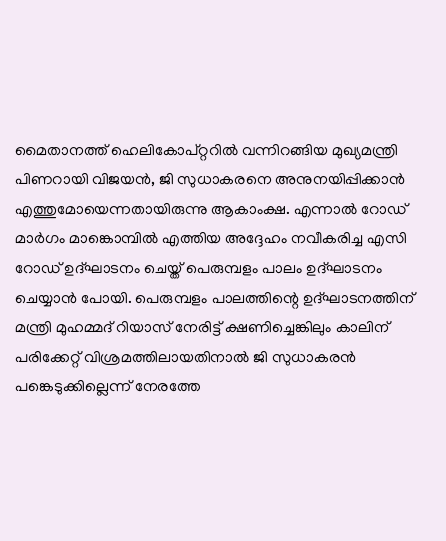മൈതാനത്ത് ഹെലികോപ്റ്ററിൽ വന്നിറങ്ങിയ മുഖ്യമന്ത്രി പിണറായി വിജയൻ, ജി സുധാകരനെ അനുനയിപ്പിക്കാൻ എത്തുമോയെന്നതായിരുന്നു ആകാംക്ഷ. എന്നാൽ റോഡ് മാർഗം മാങ്കൊമ്പിൽ എത്തിയ അദ്ദേഹം നവീകരിച്ച എസി റോഡ് ഉദ്ഘാടനം ചെയ്ത് പെരുമ്പളം പാലം ഉദ്ഘാടനം ചെയ്യാൻ പോയി. പെരുമ്പളം പാലത്തിന്റെ ഉദ്ഘാടനത്തിന് മന്ത്രി മുഹമ്മദ് റിയാസ് നേരിട്ട് ക്ഷണിച്ചെങ്കിലും കാലിന് പരിക്കേറ്റ് വിശ്രമത്തിലായതിനാൽ ജി സുധാകരൻ പങ്കെടുക്കില്ലെന്ന് നേരത്തേ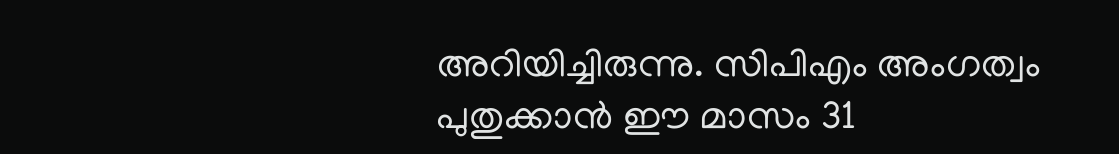അറിയിച്ചിരുന്നു. സിപിഎം അംഗത്വം പുതുക്കാൻ ഈ മാസം 31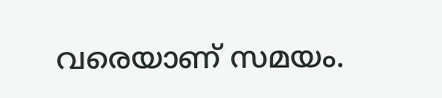വരെയാണ് സമയം.